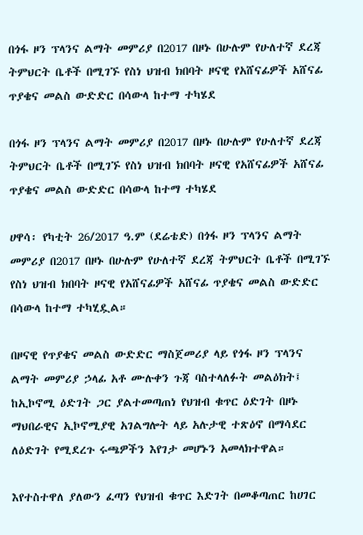በጎፋ ዞን ፕላንና ልማት መምሪያ በ2017 በዞኑ በሁሉም የሁለተኛ ደረጃ ትምህርት ቤቶች በሚገኙ የስነ ህዝብ ክበባት ዞናዊ የአሸናፊዎች አሸናፊ ጥያቄና መልስ ውድድር በሳውላ ከተማ ተካሄደ

በጎፋ ዞን ፕላንና ልማት መምሪያ በ2017 በዞኑ በሁሉም የሁለተኛ ደረጃ ትምህርት ቤቶች በሚገኙ የስነ ህዝብ ክበባት ዞናዊ የአሸናፊዎች አሸናፊ ጥያቄና መልስ ውድድር በሳውላ ከተማ ተካሄደ

ሀዋሳ፡ የካቲት 26/2017 ዓ.ም (ደሬቴድ) በጎፋ ዞን ፕላንና ልማት መምሪያ በ2017 በዞኑ በሁሉም የሁለተኛ ደረጃ ትምህርት ቤቶች በሚገኙ የስነ ህዝብ ክበባት ዞናዊ የአሸናፊዎች አሸናፊ ጥያቄና መልስ ውድድር በሳውላ ከተማ ተካሂዷል።

በዞናዊ የጥያቄና መልስ ውድድር ማስጀመሪያ ላይ የጎፋ ዞን ፕላንና ልማት መምሪያ ኃላፊ አቶ ሙሉቀን ጉጃ ባስተላለፉት መልዕክት፤ ከኢኮኖሚ ዕድገት ጋር ያልተመጣጠነ የህዝብ ቁጥር ዕድገት በዞኑ ማህበራዊና ኢኮኖሚያዊ አገልግሎት ላይ አሉታዊ ተጽዕኖ በማሳደር ለዕድገት የሚደረጉ ሩጫዎችን እየገታ መሆኑን አመላክተዋል።

እየተስተዋለ ያለውን ፈጣን የህዝብ ቁጥር እድገት በመቆጣጠር ከሀገር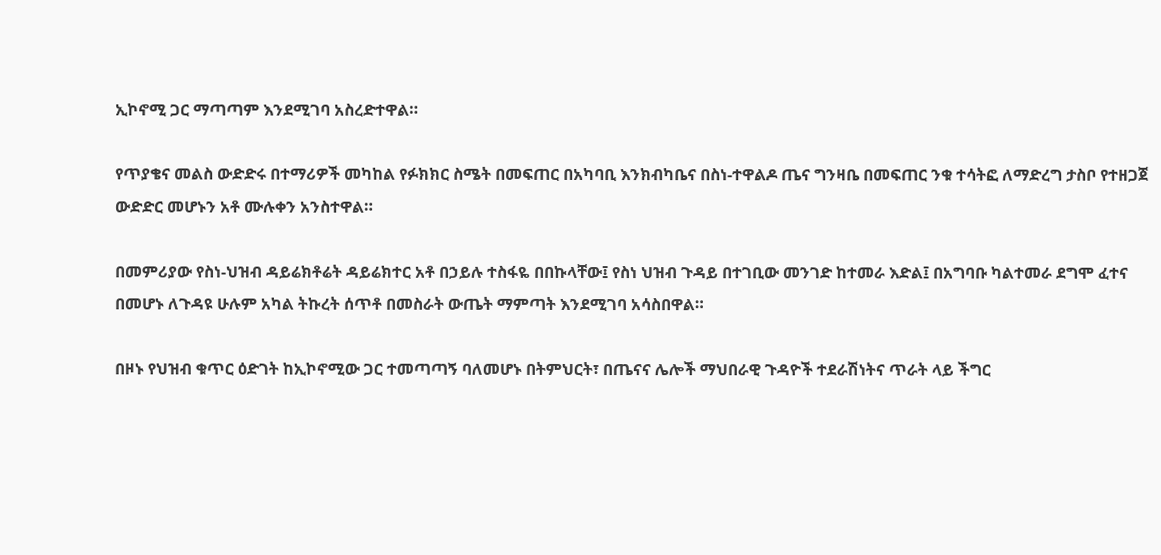ኢኮኖሚ ጋር ማጣጣም እንደሚገባ አስረድተዋል።

የጥያቄና መልስ ውድድሩ በተማሪዎች መካከል የፉክክር ስሜት በመፍጠር በአካባቢ እንክብካቤና በስነ-ተዋልዶ ጤና ግንዛቤ በመፍጠር ንቁ ተሳትፎ ለማድረግ ታስቦ የተዘጋጀ ውድድር መሆኑን አቶ ሙሉቀን አንስተዋል።

በመምሪያው የስነ-ህዝብ ዳይሬክቶሬት ዳይሬክተር አቶ በኃይሉ ተስፋዬ በበኩላቸው፤ የስነ ህዝብ ጉዳይ በተገቢው መንገድ ከተመራ እድል፤ በአግባቡ ካልተመራ ደግሞ ፈተና በመሆኑ ለጉዳዩ ሁሉም አካል ትኩረት ሰጥቶ በመስራት ውጤት ማምጣት እንደሚገባ አሳስበዋል።

በዞኑ የህዝብ ቁጥር ዕድገት ከኢኮኖሚው ጋር ተመጣጣኝ ባለመሆኑ በትምህርት፣ በጤናና ሌሎች ማህበራዊ ጉዳዮች ተደራሽነትና ጥራት ላይ ችግር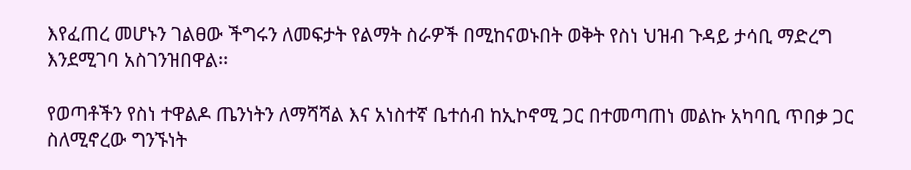እየፈጠረ መሆኑን ገልፀው ችግሩን ለመፍታት የልማት ስራዎች በሚከናወኑበት ወቅት የስነ ህዝብ ጉዳይ ታሳቢ ማድረግ እንደሚገባ አስገንዝበዋል፡፡

የወጣቶችን የስነ ተዋልዶ ጤንነትን ለማሻሻል እና አነስተኛ ቤተሰብ ከኢኮኖሚ ጋር በተመጣጠነ መልኩ አካባቢ ጥበቃ ጋር ስለሚኖረው ግንኙነት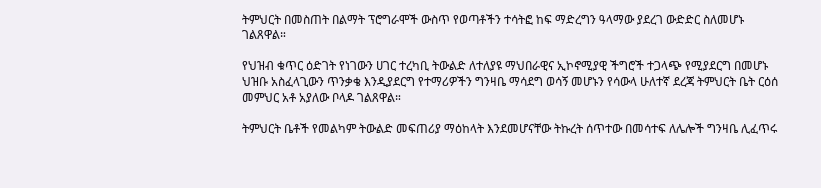ትምህርት በመስጠት በልማት ፕሮግራሞች ውስጥ የወጣቶችን ተሳትፎ ከፍ ማድረግን ዓላማው ያደረገ ውድድር ስለመሆኑ ገልጸዋል።

የህዝብ ቁጥር ዕድገት የነገውን ሀገር ተረካቢ ትውልድ ለተለያዩ ማህበራዊና ኢኮኖሚያዊ ችግሮች ተጋላጭ የሚያደርግ በመሆኑ ህዝቡ አስፈላጊውን ጥንቃቄ እንዲያደርግ የተማሪዎችን ግንዛቤ ማሳደግ ወሳኝ መሆኑን የሳውላ ሁለተኛ ደረጃ ትምህርት ቤት ርዕሰ መምህር አቶ አያለው ቦላዶ ገልጸዋል።

ትምህርት ቤቶች የመልካም ትውልድ መፍጠሪያ ማዕከላት እንደመሆናቸው ትኩረት ሰጥተው በመሳተፍ ለሌሎች ግንዛቤ ሊፈጥሩ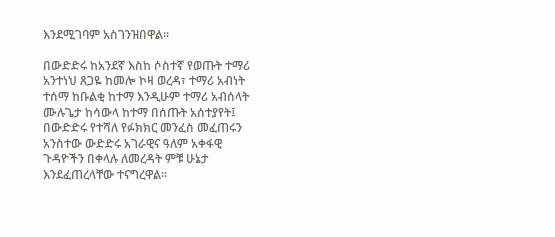እንደሚገባም አስገንዝበዋል።

በውድድሩ ከአንደኛ እስከ ሶስተኛ የወጡት ተማሪ አንተነህ ጸጋዬ ከመሎ ኮዛ ወረዳ፣ ተማሪ አብነት ተሰማ ከቡልቂ ከተማ እንዲሁም ተማሪ አብሰላት ሙሉጌታ ከሳውላ ከተማ በሰጡት አሰተያየት፤ በውድድሩ የተሻለ የፉክክር መንፈስ መፈጠሩን አንስተው ውድድሩ አገራዊና ዓለም አቀፋዊ ጉዳዮችን በቀላሉ ለመረዳት ምቹ ሁኔታ እንደፈጠረላቸው ተናግረዋል።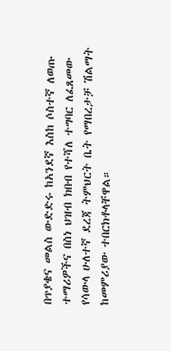በጥያቄና መልስ ውድድሩ ከአንደኛ እስከ ሶስተኛ ለወጡ ተማሪዎችና በስነ ህዝብ ክበብ የተሻለ ተግባር ለፈጸመው የሳውላ ሁለተኛ ደረጃ ትምህርት ቤት የማበረታቻ ሽልማት ከመምሪያው ተበርክቶላቸዋል።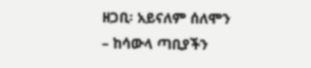ዘጋቢ፡ አይናለም ሰለሞን – ከሳውላ ጣቢያችን